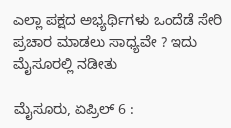ಎಲ್ಲಾ ಪಕ್ಷದ ಅಭ್ಯರ್ಥಿಗಳು ಒಂದೆಡೆ ಸೇರಿ ಪ್ರಚಾರ ಮಾಡಲು ಸಾಧ್ಯವೇ ? ಇದು ಮೈಸೂರಲ್ಲಿ ನಡೀತು

ಮೈಸೂರು, ಏಪ್ರಿಲ್ 6 :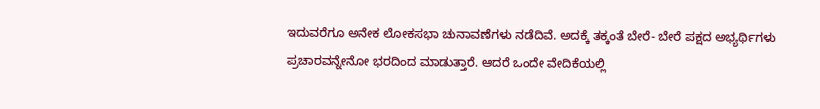ಇದುವರೆಗೂ ಅನೇಕ ಲೋಕಸಭಾ ಚುನಾವಣೆಗಳು ನಡೆದಿವೆ. ಅದಕ್ಕೆ ತಕ್ಕಂತೆ ಬೇರೆ- ಬೇರೆ ಪಕ್ಷದ ಅಭ್ಯರ್ಥಿಗಳು ಪ್ರಚಾರವನ್ನೇನೋ ಭರದಿಂದ ಮಾಡುತ್ತಾರೆ. ಆದರೆ ಒಂದೇ ವೇದಿಕೆಯಲ್ಲಿ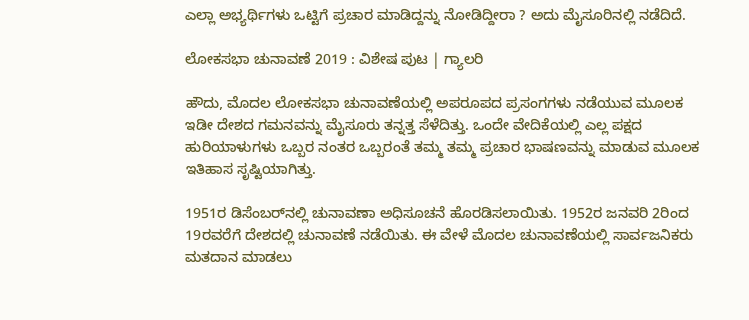ಎಲ್ಲಾ ಅಭ್ಯರ್ಥಿಗಳು ಒಟ್ಟಿಗೆ ಪ್ರಚಾರ ಮಾಡಿದ್ದನ್ನು ನೋಡಿದ್ದೀರಾ ? ಅದು ಮೈಸೂರಿನಲ್ಲಿ ನಡೆದಿದೆ.

ಲೋಕಸಭಾ ಚುನಾವಣೆ 2019 : ವಿಶೇಷ ಪುಟ | ಗ್ಯಾಲರಿ

ಹೌದು, ಮೊದಲ ಲೋಕಸಭಾ ಚುನಾವಣೆಯಲ್ಲಿ ಅಪರೂಪದ ಪ್ರಸಂಗಗಳು ನಡೆಯುವ ಮೂಲಕ ಇಡೀ ದೇಶದ ಗಮನವನ್ನು ಮೈಸೂರು ತನ್ನತ್ತ ಸೆಳೆದಿತ್ತು. ಒಂದೇ ವೇದಿಕೆಯಲ್ಲಿ ಎಲ್ಲ ಪಕ್ಷದ ಹುರಿಯಾಳುಗಳು ಒಬ್ಬರ ನಂತರ ಒಬ್ಬರಂತೆ ತಮ್ಮ ತಮ್ಮ ಪ್ರಚಾರ ಭಾಷಣವನ್ನು ಮಾಡುವ ಮೂಲಕ ಇತಿಹಾಸ ಸೃಷ್ಟಿಯಾಗಿತ್ತು.

1951ರ ಡಿಸೆಂಬರ್‌ನಲ್ಲಿ ಚುನಾವಣಾ ಅಧಿಸೂಚನೆ ಹೊರಡಿಸಲಾಯಿತು. 1952ರ ಜನವರಿ 2ರಿಂದ 19ರವರೆಗೆ ದೇಶದಲ್ಲಿ ಚುನಾವಣೆ ನಡೆಯಿತು. ಈ ವೇಳೆ ಮೊದಲ ಚುನಾವಣೆಯಲ್ಲಿ ಸಾರ್ವಜನಿಕರು ಮತದಾನ ಮಾಡಲು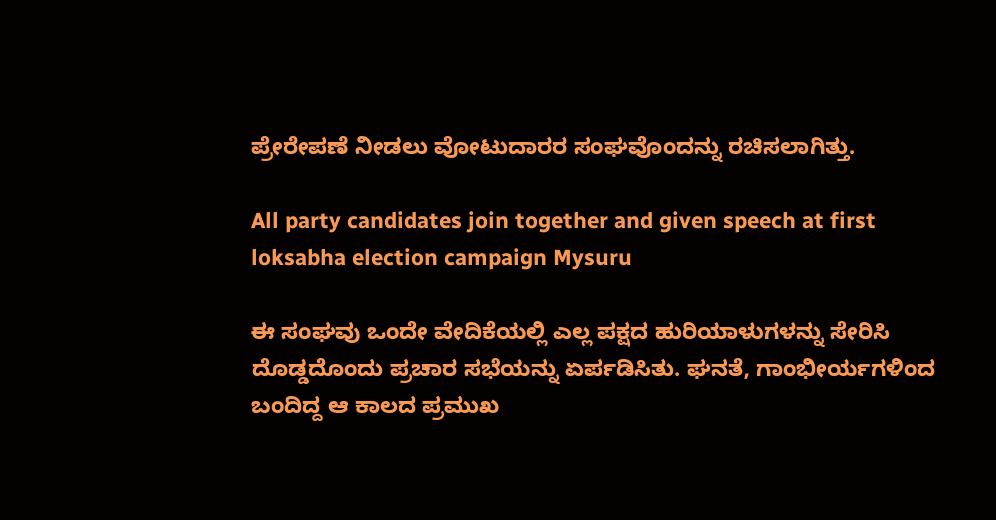ಪ್ರೇರೇಪಣೆ ನೀಡಲು ವೋಟುದಾರರ ಸಂಘವೊಂದನ್ನು ರಚಿಸಲಾಗಿತ್ತು.

All party candidates join together and given speech at first loksabha election campaign Mysuru

ಈ ಸಂಘವು ಒಂದೇ ವೇದಿಕೆಯಲ್ಲಿ ಎಲ್ಲ ಪಕ್ಷದ ಹುರಿಯಾಳುಗಳನ್ನು ಸೇರಿಸಿ ದೊಡ್ಡದೊಂದು ಪ್ರಚಾರ ಸಭೆಯನ್ನು ಏರ್ಪಡಿಸಿತು. ಘನತೆ, ಗಾಂಭೀರ್ಯಗಳಿಂದ ಬಂದಿದ್ದ ಆ ಕಾಲದ ಪ್ರಮುಖ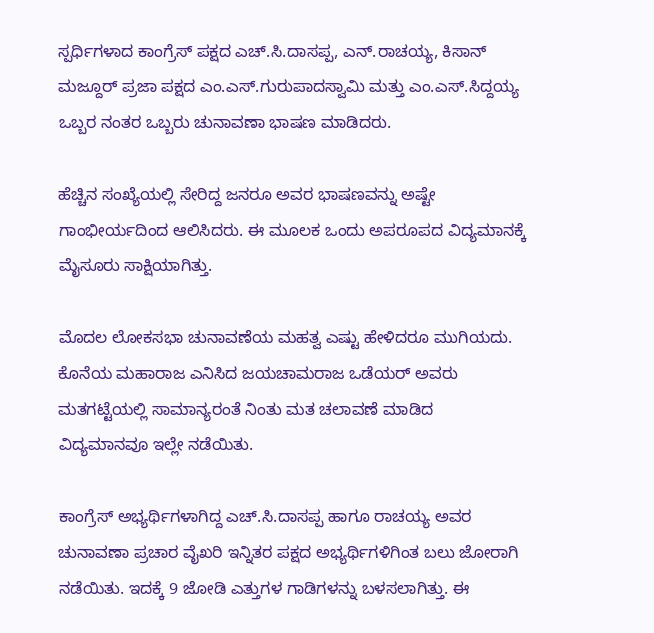ಸ್ಪರ್ಧಿಗಳಾದ ಕಾಂಗ್ರೆಸ್ ಪಕ್ಷದ ಎಚ್‌.ಸಿ.ದಾಸಪ್ಪ, ಎನ್‌.ರಾಚಯ್ಯ, ಕಿಸಾನ್ ಮಜ್ದೂರ್ ಪ್ರಜಾ ಪಕ್ಷದ ಎಂ.ಎಸ್.ಗುರುಪಾದಸ್ವಾಮಿ ಮತ್ತು ಎಂ.ಎಸ್.ಸಿದ್ದಯ್ಯ ಒಬ್ಬರ ನಂತರ ಒಬ್ಬರು ಚುನಾವಣಾ ಭಾಷಣ ಮಾಡಿದರು.

ಹೆಚ್ಚಿನ ಸಂಖ್ಯೆಯಲ್ಲಿ ಸೇರಿದ್ದ ಜನರೂ ಅವರ ಭಾಷಣವನ್ನು ಅಷ್ಟೇ ಗಾಂಭೀರ್ಯದಿಂದ ಆಲಿಸಿದರು. ಈ ಮೂಲಕ ಒಂದು ಅಪರೂಪದ ವಿದ್ಯಮಾನಕ್ಕೆ ಮೈಸೂರು ಸಾಕ್ಷಿಯಾಗಿತ್ತು.

ಮೊದಲ ಲೋಕಸಭಾ ಚುನಾವಣೆಯ ಮಹತ್ವ ಎಷ್ಟು ಹೇಳಿದರೂ ಮುಗಿಯದು. ಕೊನೆಯ ಮಹಾರಾಜ ಎನಿಸಿದ ಜಯಚಾಮರಾಜ ಒಡೆಯರ್ ಅವರು ಮತಗಟ್ಟೆಯಲ್ಲಿ ಸಾಮಾನ್ಯರಂತೆ ನಿಂತು ಮತ ಚಲಾವಣೆ ಮಾಡಿದ ವಿದ್ಯಮಾನವೂ ಇಲ್ಲೇ ನಡೆಯಿತು.

ಕಾಂಗ್ರೆಸ್ ಅಭ್ಯರ್ಥಿಗಳಾಗಿದ್ದ ಎಚ್.ಸಿ.ದಾಸಪ್ಪ ಹಾಗೂ ರಾಚಯ್ಯ ಅವರ ಚುನಾವಣಾ ಪ್ರಚಾರ ವೈಖರಿ ಇನ್ನಿತರ ಪಕ್ಷದ ಅಭ್ಯರ್ಥಿಗಳಿಗಿಂತ ಬಲು ಜೋರಾಗಿ ನಡೆಯಿತು. ಇದಕ್ಕೆ 9 ಜೋಡಿ ಎತ್ತುಗಳ ಗಾಡಿಗಳನ್ನು ಬಳಸಲಾಗಿತ್ತು. ಈ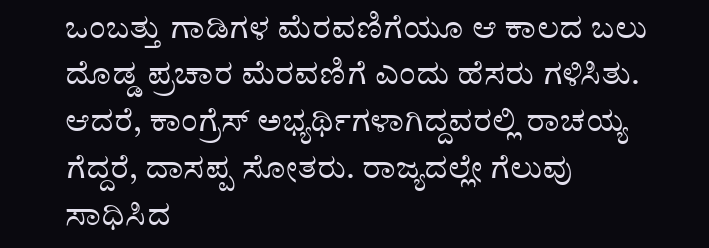ಒಂಬತ್ತು ಗಾಡಿಗಳ ಮೆರವಣಿಗೆಯೂ ಆ ಕಾಲದ ಬಲು ದೊಡ್ಡ ಪ್ರಚಾರ ಮೆರವಣಿಗೆ ಎಂದು ಹೆಸರು ಗಳಿಸಿತು. ಆದರೆ, ಕಾಂಗ್ರೆಸ್‌ ಅಭ್ಯರ್ಥಿಗಳಾಗಿದ್ದವರಲ್ಲಿ ರಾಚಯ್ಯ ಗೆದ್ದರೆ, ದಾಸಪ್ಪ ಸೋತರು. ರಾಜ್ಯದಲ್ಲೇ ಗೆಲುವು ಸಾಧಿಸಿದ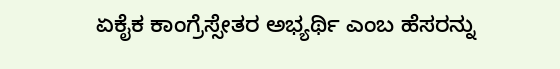ಏಕೈಕ ಕಾಂಗ್ರೆಸ್ಸೇತರ ಅಭ್ಯರ್ಥಿ ಎಂಬ ಹೆಸರನ್ನು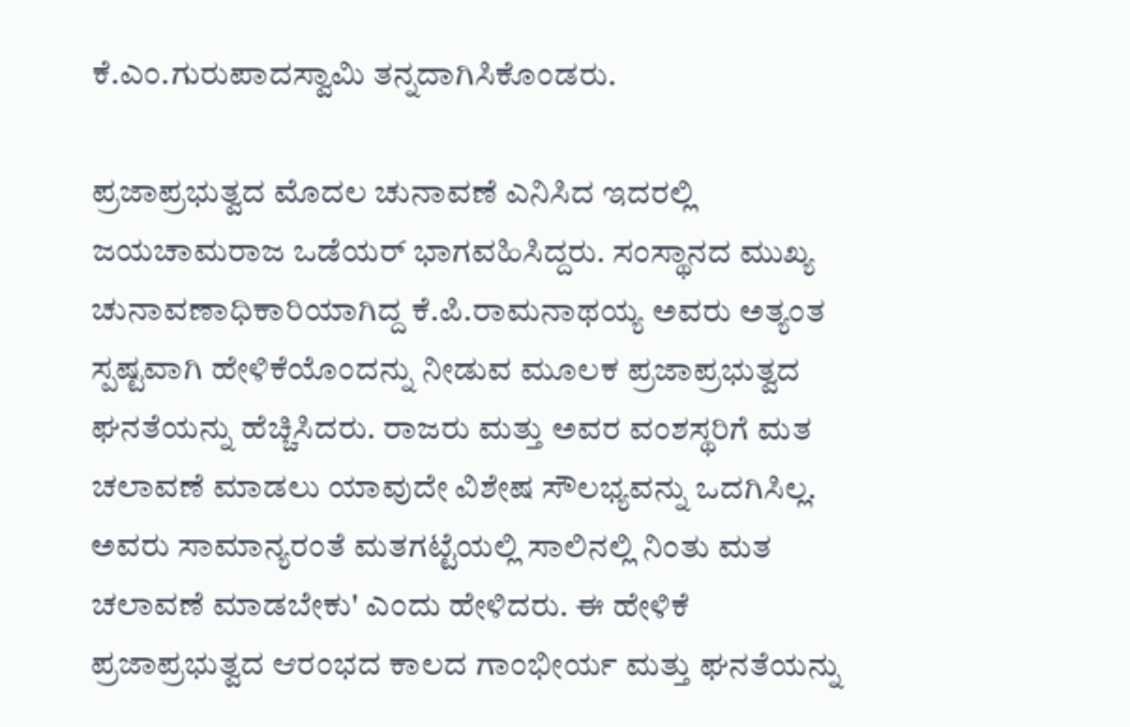ಕೆ.ಎಂ.ಗುರುಪಾದಸ್ವಾಮಿ ತನ್ನದಾಗಿಸಿಕೊಂಡರು.

ಪ್ರಜಾಪ್ರಭುತ್ವದ ಮೊದಲ ಚುನಾವಣೆ ಎನಿಸಿದ ಇದರಲ್ಲಿ ಜಯಚಾಮರಾಜ ಒಡೆಯರ್ ಭಾಗವಹಿಸಿದ್ದರು. ಸಂಸ್ಥಾನದ ಮುಖ್ಯ ಚುನಾವಣಾಧಿಕಾರಿಯಾಗಿದ್ದ ಕೆ.ಪಿ.ರಾಮನಾಥಯ್ಯ ಅವರು ಅತ್ಯಂತ ಸ್ಪಷ್ಟವಾಗಿ ಹೇಳಿಕೆಯೊಂದನ್ನು ನೀಡುವ ಮೂಲಕ ಪ್ರಜಾಪ್ರಭುತ್ವದ ಘನತೆಯನ್ನು ಹೆಚ್ಚಿಸಿದರು. ರಾಜರು ಮತ್ತು ಅವರ ವಂಶಸ್ಥರಿಗೆ ಮತ ಚಲಾವಣೆ ಮಾಡಲು ಯಾವುದೇ ವಿಶೇಷ ಸೌಲಭ್ಯವನ್ನು ಒದಗಿಸಿಲ್ಲ. ಅವರು ಸಾಮಾನ್ಯರಂತೆ ಮತಗಟ್ಟೆಯಲ್ಲಿ ಸಾಲಿನಲ್ಲಿ ನಿಂತು ಮತ ಚಲಾವಣೆ ಮಾಡಬೇಕು' ಎಂದು ಹೇಳಿದರು. ಈ ಹೇಳಿಕೆ ಪ್ರಜಾಪ್ರಭುತ್ವದ ಆರಂಭದ ಕಾಲದ ಗಾಂಭೀರ್ಯ ಮತ್ತು ಘನತೆಯನ್ನು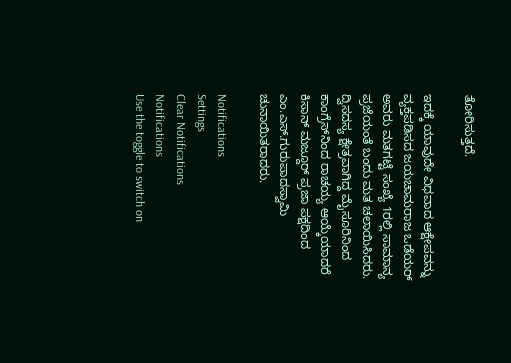ತೋರಿಸುತ್ತದೆ.

ಇದಕ್ಕೆ ಯಾವುದೇ ವಿಧವಾದ ಆಕ್ಷೇಪವನ್ನು ವ್ಯಕ್ತಪಡಿಸದ ಜಯಚಾಮರಾಜ ಒಡೆಯರ್ ಅವರು ಮತಗಟ್ಟೆ ಸಂಖ್ಯೆ 1ರಲ್ಲಿ ಸಾಮಾನ್ಯ ಪ್ರಜೆಯಂತೆ ಬಂದು ಮತ ಚಲಾಯಿಸಿದರು. ದ್ವಿಸದಸ್ಯ ಕ್ಷೇತ್ರವಾಗಿದ್ದ ಮೈಸೂರಿನಿಂದ ಕಾಂಗ್ರೆಸ್‌ನಿಂದ ರಾಚಯ್ಯ ಆಯ್ಕೆಯಾದರೆ ಕಿಸಾನ್ ಮಜ್ದೂರ್ ಪ್ರಜಾ ಪಕ್ಷದಿಂದ ಎಂ.ಎಸ್.ಗುರುಪಾದಸ್ವಾಮಿ ಚುನಾಯಿತರಾದರು.

Notifications
Settings
Clear Notifications
Notifications
Use the toggle to switch on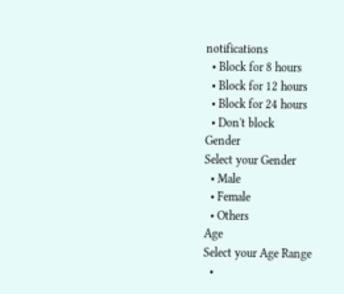notifications
  • Block for 8 hours
  • Block for 12 hours
  • Block for 24 hours
  • Don't block
Gender
Select your Gender
  • Male
  • Female
  • Others
Age
Select your Age Range
  •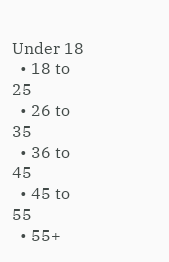Under 18
  • 18 to 25
  • 26 to 35
  • 36 to 45
  • 45 to 55
  • 55+